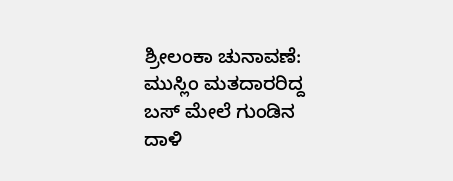ಶ್ರೀಲಂಕಾ ಚುನಾವಣೆ: ಮುಸ್ಲಿಂ ಮತದಾರರಿದ್ದ ಬಸ್ ಮೇಲೆ ಗುಂಡಿನ ದಾಳಿ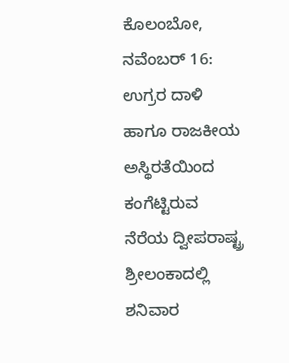ಕೊಲಂಬೋ, ನವೆಂಬರ್ 16: ಉಗ್ರರ ದಾಳಿ ಹಾಗೂ ರಾಜಕೀಯ ಅಸ್ಥಿರತೆಯಿಂದ ಕಂಗೆಟ್ಟಿರುವ ನೆರೆಯ ದ್ವೀಪರಾಷ್ಟ್ರ ಶ್ರೀಲಂಕಾದಲ್ಲಿ ಶನಿವಾರ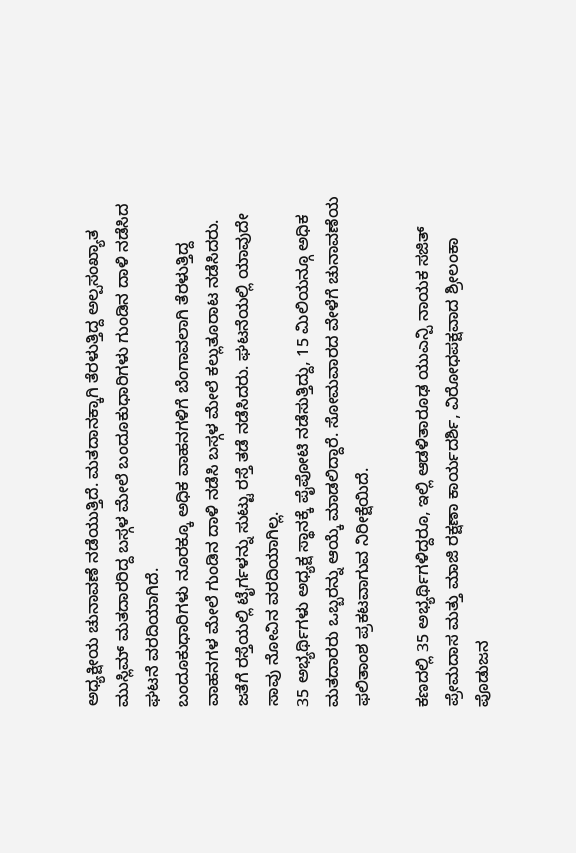ಅಧ್ಯಕ್ಷೀಯ ಚುನಾವಣೆ ನಡೆಯುತ್ತಿದೆ. ಮತದಾನಕ್ಕಾಗಿ ತೆರಳುತ್ತಿದ್ದ ಅಲ್ಪಸಂಖ್ಯಾತ ಮುಸ್ಲಿಮ್ ಮತದಾರರಿದ್ದ ಬಸ್ಗಳ ಮೇಲೆ ಬಂದೂಕುಧಾರಿಗಳು ಗುಂಡಿನ ದಾಳಿ ನಡೆಸಿದ ಘಟನೆ ವರದಿಯಾಗಿದೆ.
ಬಂದೂಕುಧಾರಿಗಳು ನೂರಕ್ಕೂ ಅಧಿಕ ವಾಹನಗಳಿಗೆ ಬೆಂಗಾವಲಾಗಿ ತೆರಳುತ್ತಿದ್ದ ವಾಹನಗಳ ಮೇಲೆ ಗುಂಡಿನ ದಾಳಿ ನಡೆಸಿ ಬಸ್ಗಳ ಮೇಲೆ ಕಲ್ಲುತೂರಾಟ ನಡೆಸಿದರು. ಜತೆಗೆ ರಸ್ತೆಯಲ್ಲಿ ಟೈರ್ಗಳನ್ನು ಸುಟ್ಟು ರಸ್ತೆ ತಡೆ ನಡೆಸಿದರು. ಘಟನೆಯಲ್ಲಿ ಯಾವುದೇ ಸಾವು ನೋವಿನ ವರದಿಯಾಗಿಲ್ಲ.
35 ಅಭ್ಯರ್ಥಿಗಳು ಅಧ್ಯಕ್ಷ ಸ್ಥಾನಕ್ಕೆ ಪೈಪೋಟಿ ನಡೆಸುತ್ತಿದ್ದು, 15 ಮಿಲಿಯನ್ಗೂ ಅಧಿಕ ಮತದಾರರು ಒಬ್ಬರನ್ನು ಆಯ್ಕೆ ಮಾಡಲಿದ್ದಾರೆ. ಸೋಮವಾರದ ವೇಳೆಗೆ ಚುನಾವಣೆಯ ಫಲಿತಾಂಶ ಪ್ರಕಟವಾಗುವ ನಿರೀಕ್ಷೆಯಿದೆ.

ಕಣದಲ್ಲಿ 35 ಅಭ್ಯರ್ಥಿಗಳಿದ್ದರೂ, ಇಲ್ಲಿ ಆಡಳಿತಾರೂಢ ಯುಎನ್ಪಿ ನಾಯಕ ಸಜಿತ್ ಪ್ರೇಮದಾಸ ಮತ್ತು ಮಾಜಿ ರಕ್ಷಣಾ ಕಾರ್ಯದರ್ಶಿ, ವಿರೋಧಪಕ್ಷವಾದ ಶ್ರೀಲಂಕಾ ಪೊಡುಜನ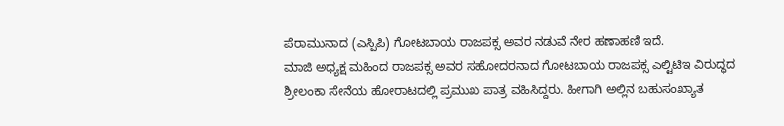ಪೆರಾಮುನಾದ (ಎಸ್ಪಿಪಿ) ಗೋಟಬಾಯ ರಾಜಪಕ್ಸ ಅವರ ನಡುವೆ ನೇರ ಹಣಾಹಣಿ ಇದೆ.
ಮಾಜಿ ಅಧ್ಯಕ್ಷ ಮಹಿಂದ ರಾಜಪಕ್ಸ ಅವರ ಸಹೋದರನಾದ ಗೋಟಬಾಯ ರಾಜಪಕ್ಸ ಎಲ್ಟಿಟಿಇ ವಿರುದ್ಧದ ಶ್ರೀಲಂಕಾ ಸೇನೆಯ ಹೋರಾಟದಲ್ಲಿ ಪ್ರಮುಖ ಪಾತ್ರ ವಹಿಸಿದ್ದರು. ಹೀಗಾಗಿ ಅಲ್ಲಿನ ಬಹುಸಂಖ್ಯಾತ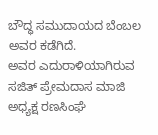ಬೌದ್ಧ ಸಮುದಾಯದ ಬೆಂಬಲ ಅವರ ಕಡೆಗಿದೆ.
ಅವರ ಎದುರಾಳಿಯಾಗಿರುವ ಸಜಿತ್ ಪ್ರೇಮದಾಸ ಮಾಜಿ ಅಧ್ಯಕ್ಷ ರಣಸಿಂಘೆ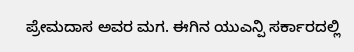ಪ್ರೇಮದಾಸ ಅವರ ಮಗ. ಈಗಿನ ಯುಎನ್ಪಿ ಸರ್ಕಾರದಲ್ಲಿ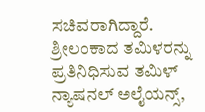ಸಚಿವರಾಗಿದ್ದಾರೆ. ಶ್ರೀಲಂಕಾದ ತಮಿಳರನ್ನು ಪ್ರತಿನಿಧಿಸುವ ತಮಿಳ್ ನ್ಯಾಷನಲ್ ಅಲೈಯನ್ಸ್,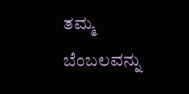ತಮ್ಮ ಬೆಂಬಲವನ್ನು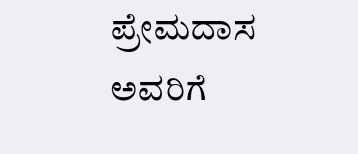ಪ್ರೇಮದಾಸ ಅವರಿಗೆ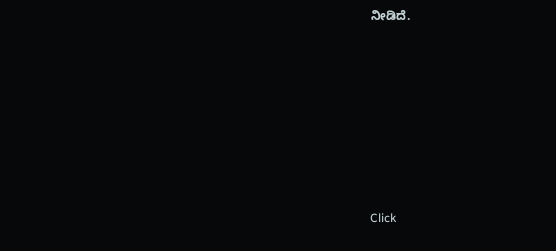ನೀಡಿದೆ.












Click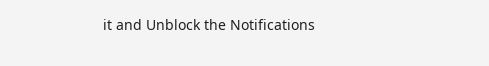it and Unblock the Notifications